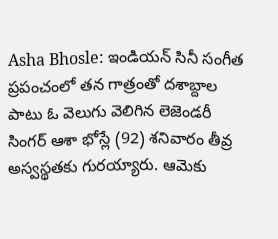Asha Bhosle: ఇండియన్ సినీ సంగీత ప్రపంచంలో తన గాత్రంతో దశాబ్దాల పాటు ఓ వెలుగు వెలిగిన లెజెండరీ సింగర్ ఆశా భోస్లే (92) శనివారం తీవ్ర అస్వస్థతకు గురయ్యారు. ఆమెకు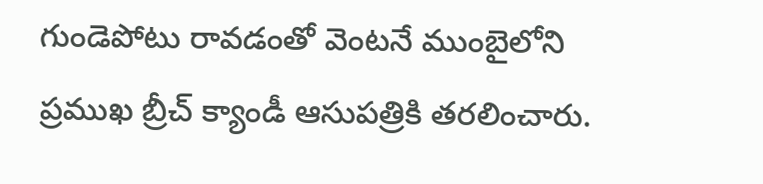గుండెపోటు రావడంతో వెంటనే ముంబైలోని ప్రముఖ బ్రీచ్ క్యాండీ ఆసుపత్రికి తరలించారు.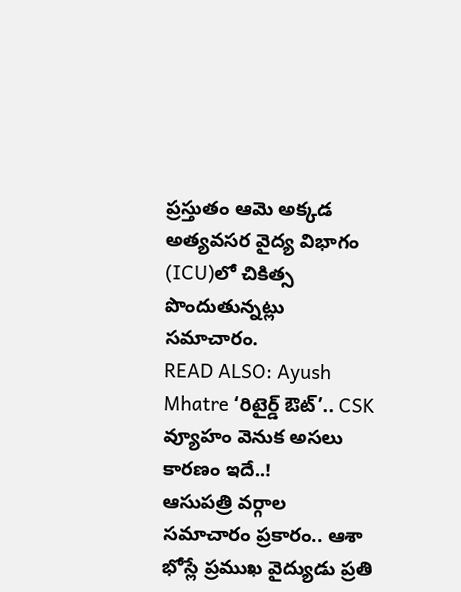ప్రస్తుతం ఆమె అక్కడ అత్యవసర వైద్య విభాగం (ICU)లో చికిత్స పొందుతున్నట్లు సమాచారం.
READ ALSO: Ayush Mhatre ‘రిటైర్డ్ ఔట్’.. CSK వ్యూహం వెనుక అసలు కారణం ఇదే..!
ఆసుపత్రి వర్గాల సమాచారం ప్రకారం.. ఆశా భోస్లే ప్రముఖ వైద్యుడు ప్రతి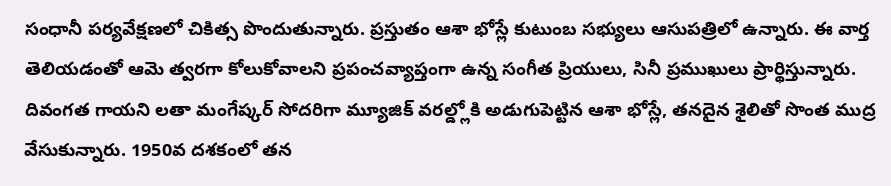సంధానీ పర్యవేక్షణలో చికిత్స పొందుతున్నారు. ప్రస్తుతం ఆశా భోస్లే కుటుంబ సభ్యులు ఆసుపత్రిలో ఉన్నారు. ఈ వార్త తెలియడంతో ఆమె త్వరగా కోలుకోవాలని ప్రపంచవ్యాప్తంగా ఉన్న సంగీత ప్రియులు, సినీ ప్రముఖులు ప్రార్థిస్తున్నారు. దివంగత గాయని లతా మంగేష్కర్ సోదరిగా మ్యూజిక్ వరల్డ్లోకి అడుగుపెట్టిన ఆశా భోస్లే, తనదైన శైలితో సొంత ముద్ర వేసుకున్నారు. 1950వ దశకంలో తన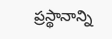ప్రస్థానాన్ని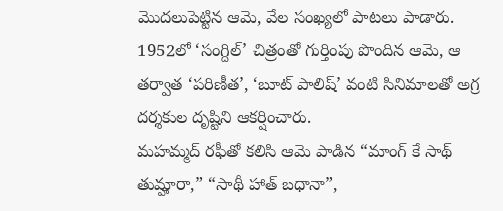మొదలుపెట్టిన ఆమె, వేల సంఖ్యలో పాటలు పాడారు. 1952లో ‘సంగ్దిల్’ చిత్రంతో గుర్తింపు పొందిన ఆమె, ఆ తర్వాత ‘పరిణీత’, ‘బూట్ పాలిష్’ వంటి సినిమాలతో అగ్ర దర్శకుల దృష్టిని ఆకర్షించారు.
మహమ్మద్ రఫీతో కలిసి ఆమె పాడిన “మాంగ్ కే సాథ్ తుమ్హారా,” “సాథీ హాత్ బధానా”,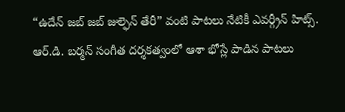“ఉదేన్ జబ్ జబ్ జుల్ఫెన్ తేరీ” వంటి పాటలు నేటికీ ఎవర్గ్రీన్ హిట్స్. ఆర్.డి. బర్మన్ సంగీత దర్శకత్వంలో ఆశా భోస్లే పాడిన పాటలు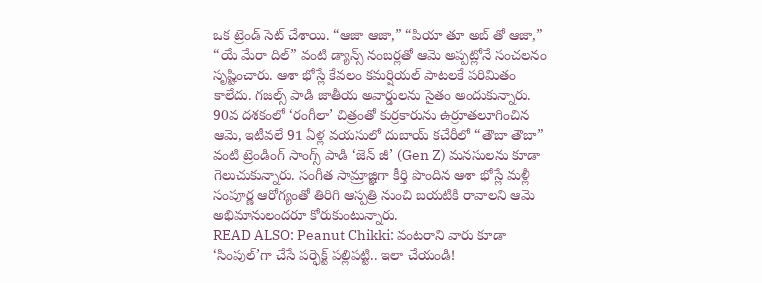ఒక ట్రెండ్ సెట్ చేశాయి. “ఆజా ఆజా,” “పియా తూ అబ్ తో ఆజా,” “యే మేరా దిల్” వంటి డ్యాన్స్ నంబర్లతో ఆమె అప్పట్లోనే సంచలనం సృష్టించారు. ఆశా భోస్లే కేవలం కమర్షియల్ పాటలకే పరిమితం కాలేదు. గజల్స్ పాడి జాతీయ అవార్డులను సైతం అందుకున్నారు. 90వ దశకంలో ‘రంగీలా’ చిత్రంతో కుర్రకారును ఉర్రూతలూగించిన ఆమె, ఇటీవలే 91 ఏళ్ల వయసులో దుబాయ్ కచేరీలో “తౌబా తౌబా” వంటి ట్రెండింగ్ సాంగ్స్ పాడి ‘జెన్ జీ’ (Gen Z) మనసులను కూడా గెలుచుకున్నారు. సంగీత సామ్రాజ్ఞిగా కీర్తి పొందిన ఆశా భోస్లే మళ్లీ సంపూర్ణ ఆరోగ్యంతో తిరిగి ఆస్పత్రి నుంచి బయటికి రావాలని ఆమె అభిమానులందరూ కోరుకుంటున్నారు.
READ ALSO: Peanut Chikki: వంటరాని వారు కూడా ‘సింపుల్’గా చేసే పర్ఫెక్ట్ పల్లిపట్టి.. ఇలా చేయండి!